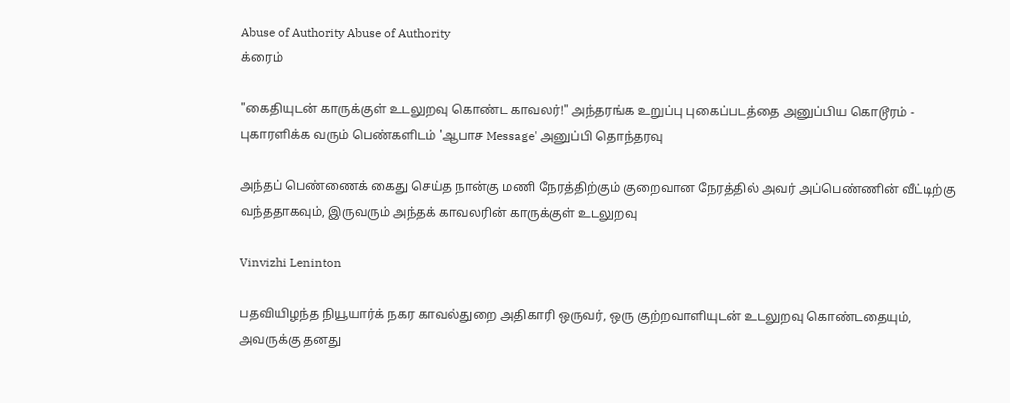Abuse of Authority Abuse of Authority
க்ரைம்

"கைதியுடன் காருக்குள் உடலுறவு கொண்ட காவலர்!" அந்தரங்க உறுப்பு புகைப்படத்தை அனுப்பிய கொடூரம் - புகாரளிக்க வரும் பெண்களிடம் 'ஆபாச Message' அனுப்பி தொந்தரவு

அந்தப் பெண்ணைக் கைது செய்த நான்கு மணி நேரத்திற்கும் குறைவான நேரத்தில் அவர் அப்பெண்ணின் வீட்டிற்கு வந்ததாகவும், இருவரும் அந்தக் காவலரின் காருக்குள் உடலுறவு

Vinvizhi Leninton

பதவியிழந்த நியூயார்க் நகர காவல்துறை அதிகாரி ஒருவர், ஒரு குற்றவாளியுடன் உடலுறவு கொண்டதையும், அவருக்கு தனது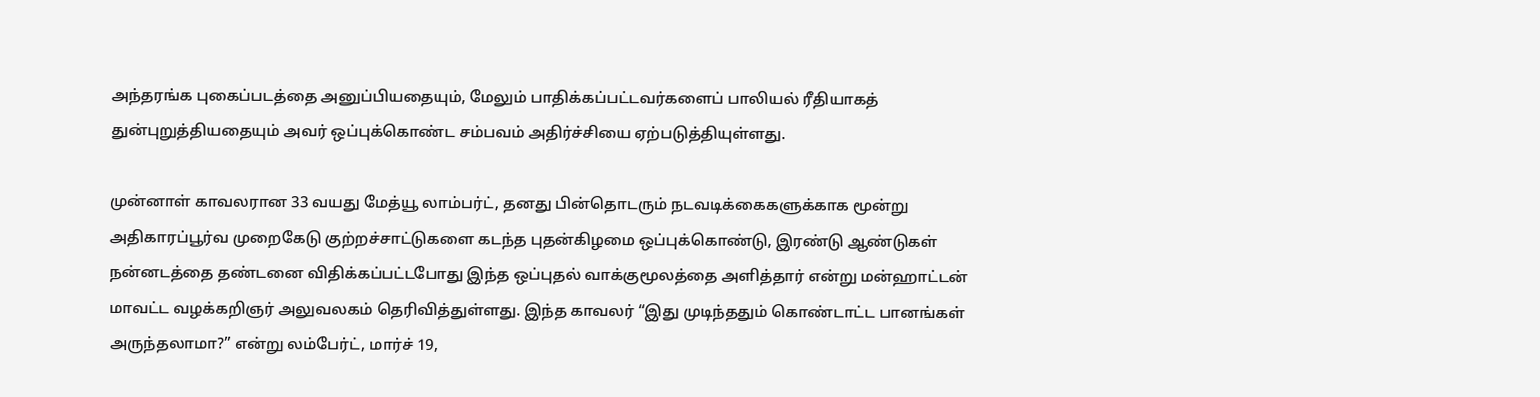அந்தரங்க புகைப்படத்தை அனுப்பியதையும், மேலும் பாதிக்கப்பட்டவர்களைப் பாலியல் ரீதியாகத் துன்புறுத்தியதையும் அவர் ஒப்புக்கொண்ட சம்பவம் அதிர்ச்சியை ஏற்படுத்தியுள்ளது.

முன்னாள் காவலரான 33 வயது மேத்யூ லாம்பர்ட், தனது பின்தொடரும் நடவடிக்கைகளுக்காக மூன்று அதிகாரப்பூர்வ முறைகேடு குற்றச்சாட்டுகளை கடந்த புதன்கிழமை ஒப்புக்கொண்டு, இரண்டு ஆண்டுகள் நன்னடத்தை தண்டனை விதிக்கப்பட்டபோது இந்த ஒப்புதல் வாக்குமூலத்தை அளித்தார் என்று மன்ஹாட்டன் மாவட்ட வழக்கறிஞர் அலுவலகம் தெரிவித்துள்ளது. இந்த காவலர் “இது முடிந்ததும் கொண்டாட்ட பானங்கள் அருந்தலாமா?” என்று லம்பேர்ட், மார்ச் 19,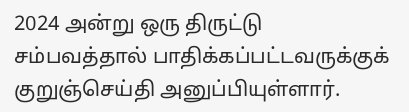2024 அன்று ஒரு திருட்டு சம்பவத்தால் பாதிக்கப்பட்டவருக்குக் குறுஞ்செய்தி அனுப்பியுள்ளார்.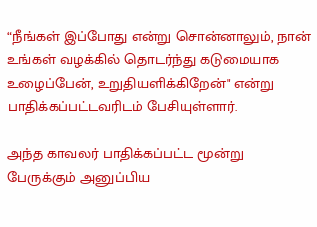“நீங்கள் இப்போது என்று சொன்னாலும், நான் உங்கள் வழக்கில் தொடர்ந்து கடுமையாக உழைப்பேன், உறுதியளிக்கிறேன்" என்று பாதிக்கப்பட்டவரிடம் பேசியுள்ளார்.

அந்த காவலர் பாதிக்கப்பட்ட மூன்று பேருக்கும் அனுப்பிய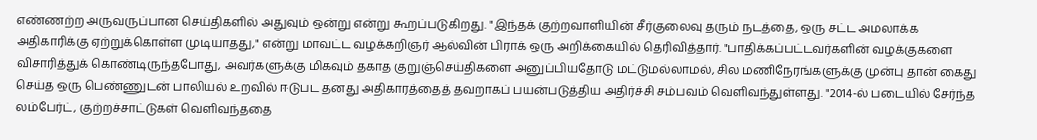எண்ணற்ற அருவருப்பான செய்திகளில் அதுவும் ஒன்று என்று கூறப்படுகிறது. "இந்தக் குற்றவாளியின் சீர்குலைவு தரும் நடத்தை, ஒரு சட்ட அமலாக்க அதிகாரிக்கு ஏற்றுக்கொள்ள முடியாதது," என்று மாவட்ட வழக்கறிஞர் ஆல்வின் பிராக் ஒரு அறிக்கையில் தெரிவித்தார். "பாதிக்கப்பட்டவர்களின் வழக்குகளை விசாரித்துக் கொண்டிருந்தபோது, அவர்களுக்கு மிகவும் தகாத குறுஞ்செய்திகளை அனுப்பியதோடு மட்டுமல்லாமல், சில மணிநேரங்களுக்கு முன்பு தான் கைது செய்த ஒரு பெண்ணுடன் பாலியல் உறவில் ஈடுபட தனது அதிகாரத்தைத் தவறாகப் பயன்படுத்திய அதிர்ச்சி சம்பவம் வெளிவந்துள்ளது. "2014-ல் படையில் சேர்ந்த லம்பேர்ட், குற்றச்சாட்டுகள் வெளிவந்ததை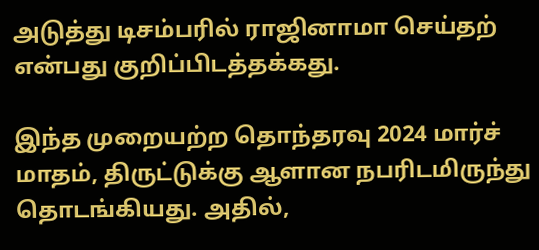அடுத்து டிசம்பரில் ராஜினாமா செய்தற் என்பது குறிப்பிடத்தக்கது.

இந்த முறையற்ற தொந்தரவு 2024 மார்ச் மாதம், திருட்டுக்கு ஆளான நபரிடமிருந்து தொடங்கியது. அதில்,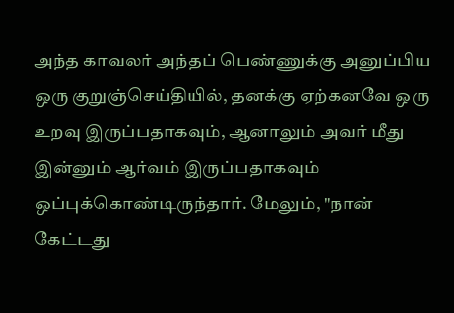அந்த காவலர் அந்தப் பெண்ணுக்கு அனுப்பிய ஒரு குறுஞ்செய்தியில், தனக்கு ஏற்கனவே ஒரு உறவு இருப்பதாகவும், ஆனாலும் அவர் மீது இன்னும் ஆர்வம் இருப்பதாகவும் ஒப்புக்கொண்டிருந்தார். மேலும், "நான் கேட்டது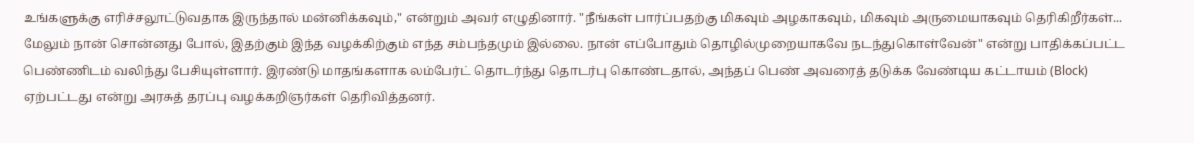உங்களுக்கு எரிச்சலூட்டுவதாக இருந்தால் மன்னிக்கவும்," என்றும் அவர் எழுதினார். "நீங்கள் பார்ப்பதற்கு மிகவும் அழகாகவும், மிகவும் அருமையாகவும் தெரிகிறீர்கள்... மேலும் நான் சொன்னது போல், இதற்கும் இந்த வழக்கிற்கும் எந்த சம்பந்தமும் இல்லை. நான் எப்போதும் தொழில்முறையாகவே நடந்துகொள்வேன்" என்று பாதிக்கப்பட்ட பெண்ணிடம் வலிந்து பேசியுள்ளார். இரண்டு மாதங்களாக லம்பேர்ட் தொடர்ந்து தொடர்பு கொண்டதால், அந்தப் பெண் அவரைத் தடுக்க வேண்டிய கட்டாயம் (Block) ஏற்பட்டது என்று அரசுத் தரப்பு வழக்கறிஞர்கள் தெரிவித்தனர்.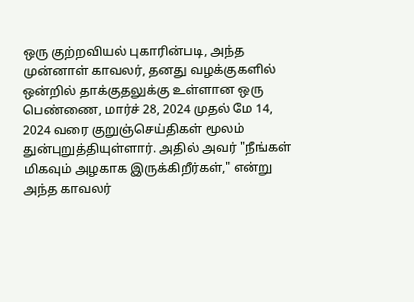ஒரு குற்றவியல் புகாரின்படி, அந்த முன்னாள் காவலர், தனது வழக்குகளில் ஒன்றில் தாக்குதலுக்கு உள்ளான ஒரு பெண்ணை, மார்ச் 28, 2024 முதல் மே 14, 2024 வரை குறுஞ்செய்திகள் மூலம் துன்புறுத்தியுள்ளார். அதில் அவர் "நீங்கள் மிகவும் அழகாக இருக்கிறீர்கள்," என்று அந்த காவலர்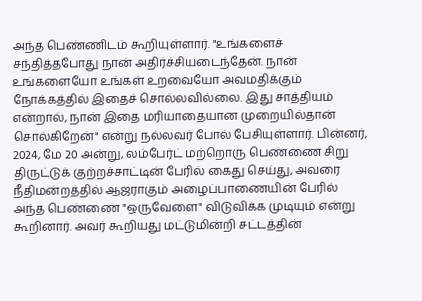அந்த பெண்ணிடம் கூறியுள்ளார். "உங்களைச் சந்தித்தபோது நான் அதிர்ச்சியடைந்தேன். நான் உங்களையோ உங்கள் உறவையோ அவமதிக்கும் நோக்கத்தில் இதைச் சொல்லவில்லை. இது சாத்தியம் என்றால், நான் இதை மரியாதையான முறையில்தான் சொல்கிறேன்" என்று நல்லவர் போல் பேசியுள்ளார். பின்னர், 2024, மே 20 அன்று, லம்பேர்ட் மற்றொரு பெண்ணை சிறு திருட்டுக் குற்றச்சாட்டின் பேரில் கைது செய்து, அவரை நீதிமன்றத்தில் ஆஜராகும் அழைப்பாணையின் பேரில் அந்த பெண்ணை "ஒருவேளை" விடுவிக்க முடியும் என்று கூறினார். அவர் கூறியது மட்டுமின்றி சட்டத்தின்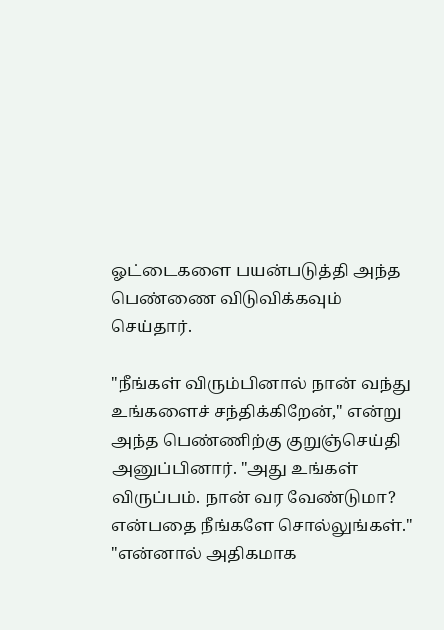ஓட்டைகளை பயன்படுத்தி அந்த பெண்ணை விடுவிக்கவும் செய்தார்.

"நீங்கள் விரும்பினால் நான் வந்து உங்களைச் சந்திக்கிறேன்," என்று அந்த பெண்ணிற்கு குறுஞ்செய்தி அனுப்பினார். "அது உங்கள் விருப்பம். நான் வர வேண்டுமா? என்பதை நீங்களே சொல்லுங்கள்." "என்னால் அதிகமாக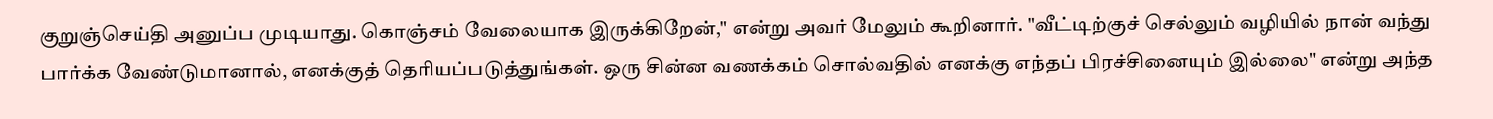குறுஞ்செய்தி அனுப்ப முடியாது. கொஞ்சம் வேலையாக இருக்கிறேன்," என்று அவர் மேலும் கூறினார். "வீட்டிற்குச் செல்லும் வழியில் நான் வந்து பார்க்க வேண்டுமானால், எனக்குத் தெரியப்படுத்துங்கள். ஒரு சின்ன வணக்கம் சொல்வதில் எனக்கு எந்தப் பிரச்சினையும் இல்லை" என்று அந்த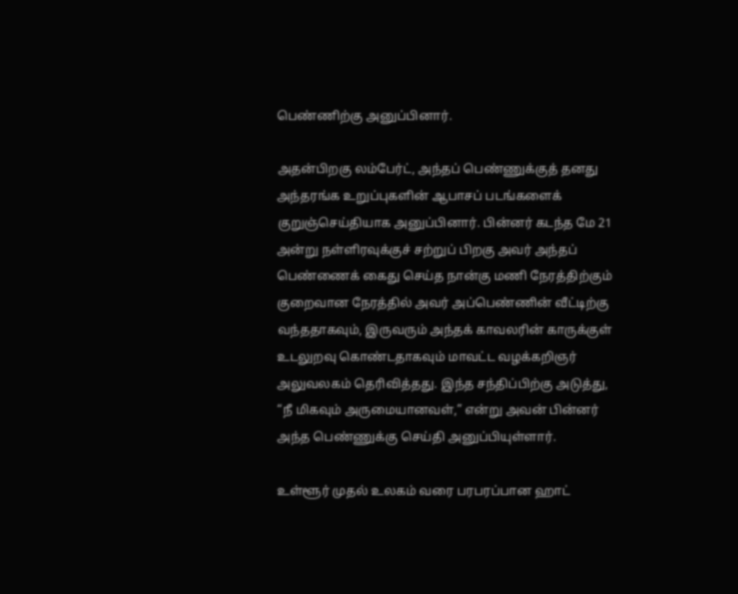பெண்ணிற்கு அனுப்பினார்.

அதன்பிறகு லம்பேர்ட், அந்தப் பெண்ணுக்குத் தனது அந்தரங்க உறுப்புகளின் ஆபாசப் படங்களைக் குறுஞ்செய்தியாக அனுப்பினார். பின்னர் கடந்த மே 21 அன்று நள்ளிரவுக்குச் சற்றுப் பிறகு அவர் அந்தப் பெண்ணைக் கைது செய்த நான்கு மணி நேரத்திற்கும் குறைவான நேரத்தில் அவர் அப்பெண்ணின் வீட்டிற்கு வந்ததாகவும், இருவரும் அந்தக் காவலரின் காருக்குள் உடலுறவு கொண்டதாகவும் மாவட்ட வழக்கறிஞர் அலுவலகம் தெரிவித்தது. இந்த சந்திப்பிற்கு அடுத்து, “நீ மிகவும் அருமையானவள்,” என்று அவன் பின்னர் அந்த பெண்ணுக்கு செய்தி அனுப்பியுள்ளார்.

உள்ளூர் முதல் உலகம் வரை பரபரப்பான ஹாட்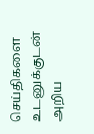செய்திகளை உடனுக்குடன் அறிய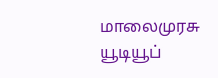மாலைமுரசு யூடியூப்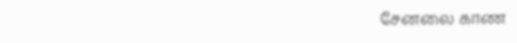சேனலை காண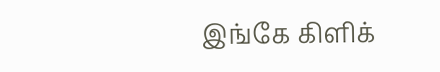இங்கே கிளிக்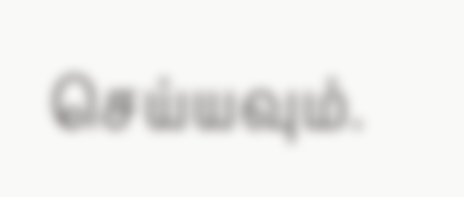செய்யவும்.